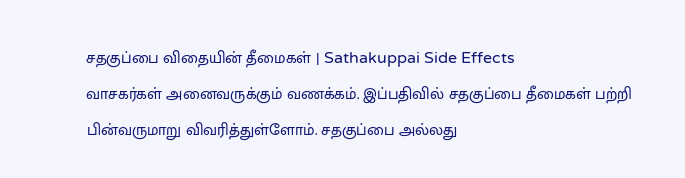சதகுப்பை விதையின் தீமைகள் | Sathakuppai Side Effects
வாசகர்கள் அனைவருக்கும் வணக்கம். இப்பதிவில் சதகுப்பை தீமைகள் பற்றி பின்வருமாறு விவரித்துள்ளோம். சதகுப்பை அல்லது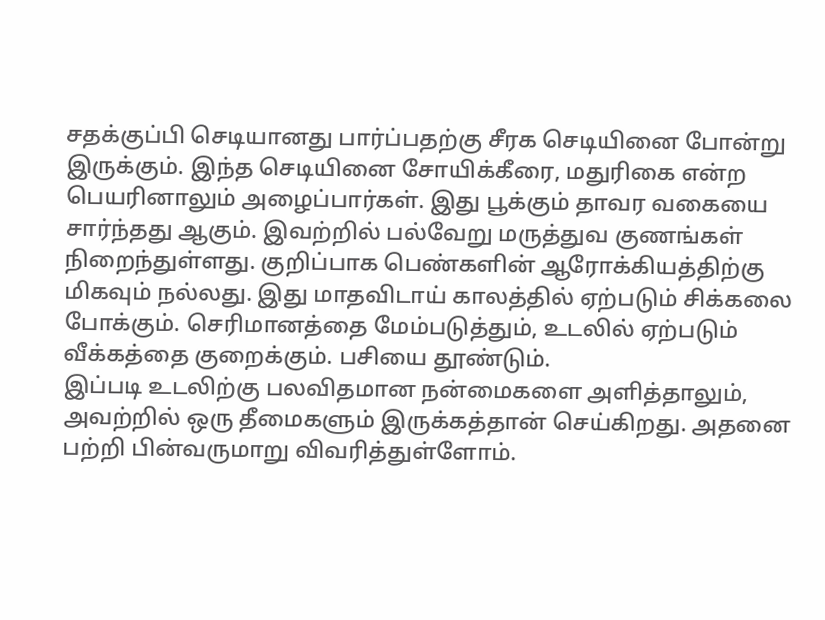சதக்குப்பி செடியானது பார்ப்பதற்கு சீரக செடியினை போன்று இருக்கும். இந்த செடியினை சோயிக்கீரை, மதுரிகை என்ற பெயரினாலும் அழைப்பார்கள். இது பூக்கும் தாவர வகையை சார்ந்தது ஆகும். இவற்றில் பல்வேறு மருத்துவ குணங்கள் நிறைந்துள்ளது. குறிப்பாக பெண்களின் ஆரோக்கியத்திற்கு மிகவும் நல்லது. இது மாதவிடாய் காலத்தில் ஏற்படும் சிக்கலை போக்கும். செரிமானத்தை மேம்படுத்தும், உடலில் ஏற்படும் வீக்கத்தை குறைக்கும். பசியை தூண்டும்.
இப்படி உடலிற்கு பலவிதமான நன்மைகளை அளித்தாலும், அவற்றில் ஒரு தீமைகளும் இருக்கத்தான் செய்கிறது. அதனை பற்றி பின்வருமாறு விவரித்துள்ளோம்.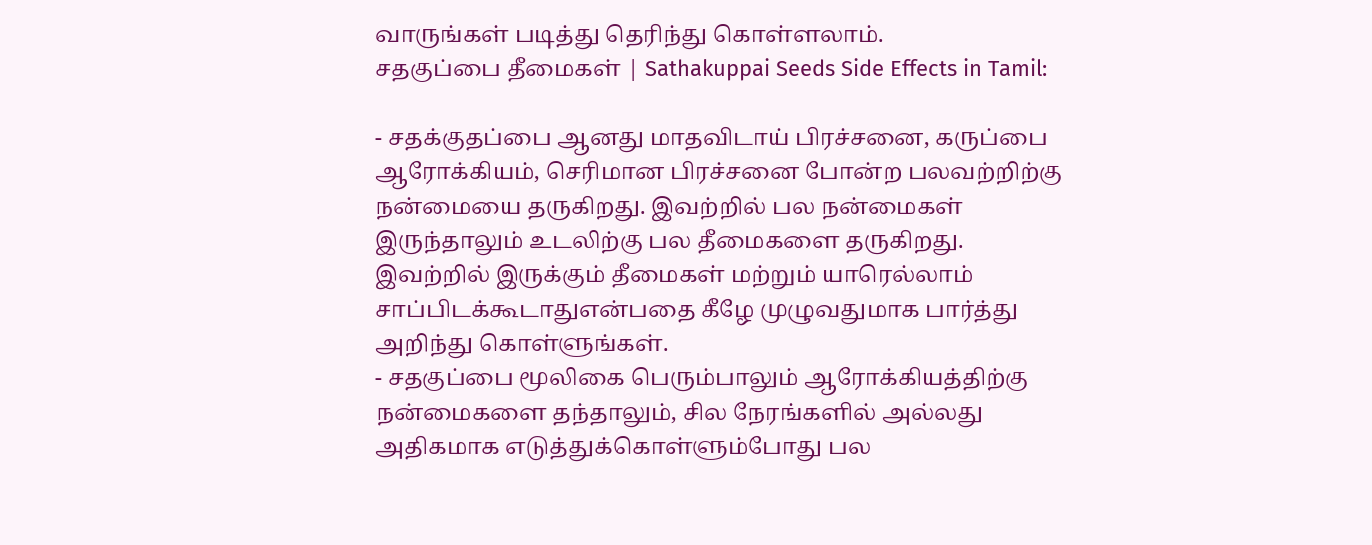வாருங்கள் படித்து தெரிந்து கொள்ளலாம்.
சதகுப்பை தீமைகள் | Sathakuppai Seeds Side Effects in Tamil:

- சதக்குதப்பை ஆனது மாதவிடாய் பிரச்சனை, கருப்பை ஆரோக்கியம், செரிமான பிரச்சனை போன்ற பலவற்றிற்கு நன்மையை தருகிறது. இவற்றில் பல நன்மைகள் இருந்தாலும் உடலிற்கு பல தீமைகளை தருகிறது. இவற்றில் இருக்கும் தீமைகள் மற்றும் யாரெல்லாம் சாப்பிடக்கூடாதுஎன்பதை கீழே முழுவதுமாக பார்த்து அறிந்து கொள்ளுங்கள்.
- சதகுப்பை மூலிகை பெரும்பாலும் ஆரோக்கியத்திற்கு நன்மைகளை தந்தாலும், சில நேரங்களில் அல்லது அதிகமாக எடுத்துக்கொள்ளும்போது பல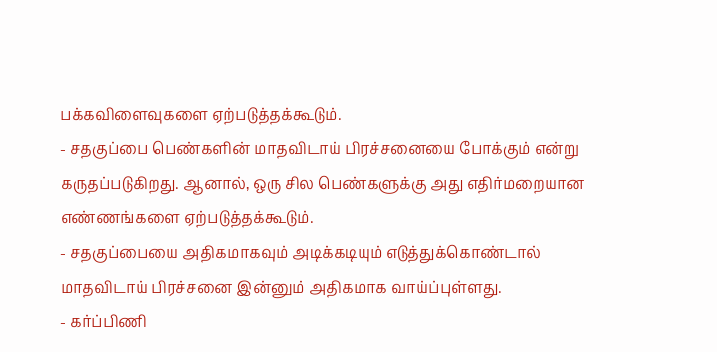பக்கவிளைவுகளை ஏற்படுத்தக்கூடும்.
- சதகுப்பை பெண்களின் மாதவிடாய் பிரச்சனையை போக்கும் என்று கருதப்படுகிறது. ஆனால், ஒரு சில பெண்களுக்கு அது எதிர்மறையான எண்ணங்களை ஏற்படுத்தக்கூடும்.
- சதகுப்பையை அதிகமாகவும் அடிக்கடியும் எடுத்துக்கொண்டால் மாதவிடாய் பிரச்சனை இன்னும் அதிகமாக வாய்ப்புள்ளது.
- கர்ப்பிணி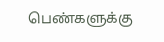பெண்களுக்கு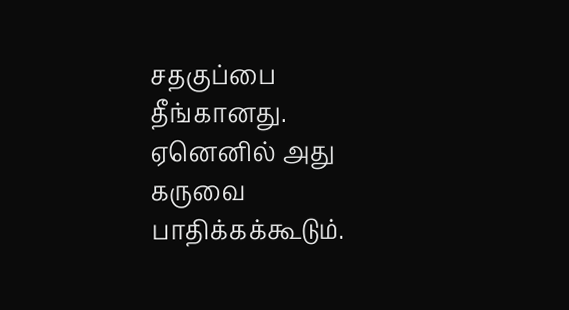சதகுப்பை தீங்கானது. ஏனெனில் அது கருவை பாதிக்கக்கூடும்.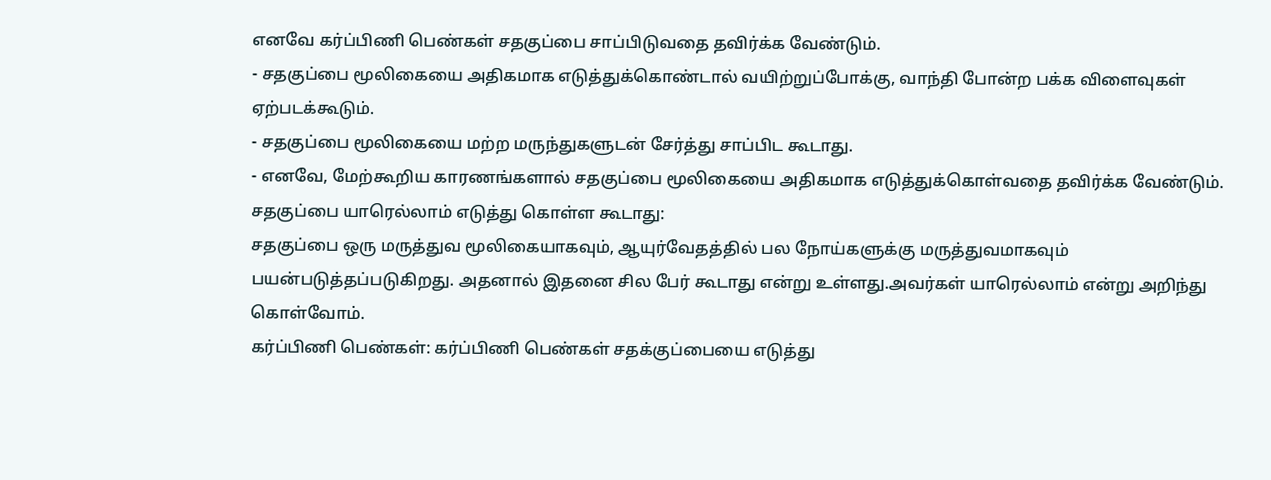எனவே கர்ப்பிணி பெண்கள் சதகுப்பை சாப்பிடுவதை தவிர்க்க வேண்டும்.
- சதகுப்பை மூலிகையை அதிகமாக எடுத்துக்கொண்டால் வயிற்றுப்போக்கு, வாந்தி போன்ற பக்க விளைவுகள் ஏற்படக்கூடும்.
- சதகுப்பை மூலிகையை மற்ற மருந்துகளுடன் சேர்த்து சாப்பிட கூடாது.
- எனவே, மேற்கூறிய காரணங்களால் சதகுப்பை மூலிகையை அதிகமாக எடுத்துக்கொள்வதை தவிர்க்க வேண்டும்.
சதகுப்பை யாரெல்லாம் எடுத்து கொள்ள கூடாது:
சதகுப்பை ஒரு மருத்துவ மூலிகையாகவும், ஆயுர்வேதத்தில் பல நோய்களுக்கு மருத்துவமாகவும் பயன்படுத்தப்படுகிறது. அதனால் இதனை சில பேர் கூடாது என்று உள்ளது.அவர்கள் யாரெல்லாம் என்று அறிந்து கொள்வோம்.
கர்ப்பிணி பெண்கள்: கர்ப்பிணி பெண்கள் சதக்குப்பையை எடுத்து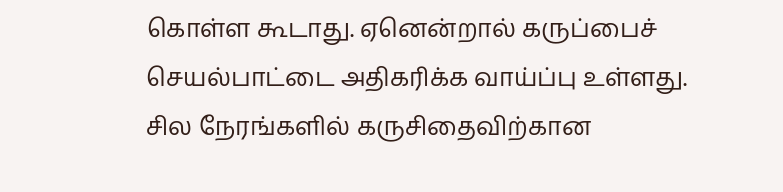கொள்ள கூடாது. ஏனென்றால் கருப்பைச் செயல்பாட்டை அதிகரிக்க வாய்ப்பு உள்ளது. சில நேரங்களில் கருசிதைவிற்கான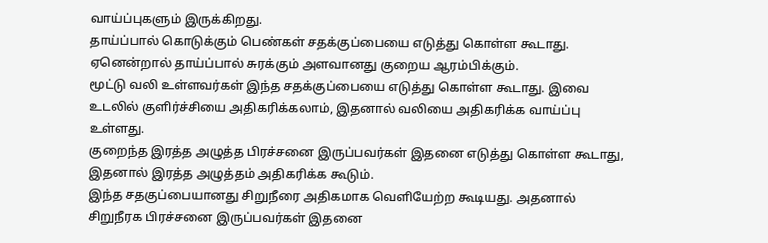வாய்ப்புகளும் இருக்கிறது.
தாய்ப்பால் கொடுக்கும் பெண்கள் சதக்குப்பையை எடுத்து கொள்ள கூடாது. ஏனென்றால் தாய்ப்பால் சுரக்கும் அளவானது குறைய ஆரம்பிக்கும்.
மூட்டு வலி உள்ளவர்கள் இந்த சதக்குப்பையை எடுத்து கொள்ள கூடாது. இவை உடலில் குளிர்ச்சியை அதிகரிக்கலாம், இதனால் வலியை அதிகரிக்க வாய்ப்பு உள்ளது.
குறைந்த இரத்த அழுத்த பிரச்சனை இருப்பவர்கள் இதனை எடுத்து கொள்ள கூடாது, இதனால் இரத்த அழுத்தம் அதிகரிக்க கூடும்.
இந்த சதகுப்பையானது சிறுநீரை அதிகமாக வெளியேற்ற கூடியது. அதனால் சிறுநீரக பிரச்சனை இருப்பவர்கள் இதனை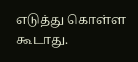எடுத்து கொள்ள கூடாது.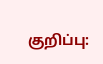குறிப்பு: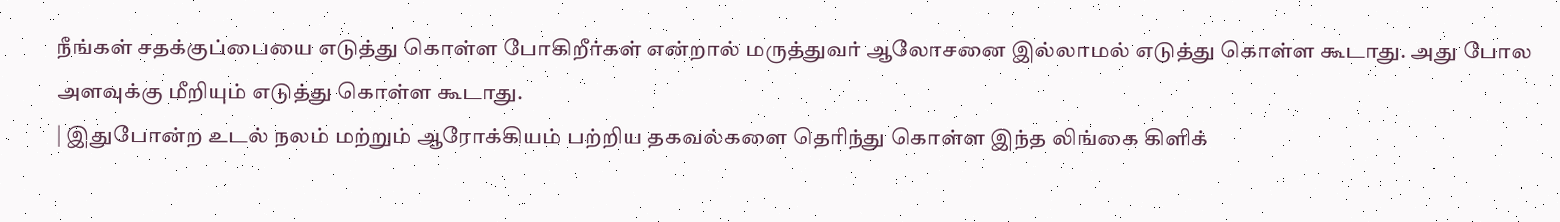நீங்கள் சதக்குப்பையை எடுத்து கொள்ள போகிறீர்கள் என்றால் மருத்துவர் ஆலோசனை இல்லாமல் எடுத்து கொள்ள கூடாது. அது போல அளவுக்கு மீறியும் எடுத்து கொள்ள கூடாது.
| இதுபோன்ற உடல் நலம் மற்றும் ஆரோக்கியம் பற்றிய தகவல்களை தெரிந்து கொள்ள இந்த லிங்கை கிளிக்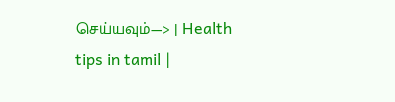செய்யவும்—> | Health tips in tamil |